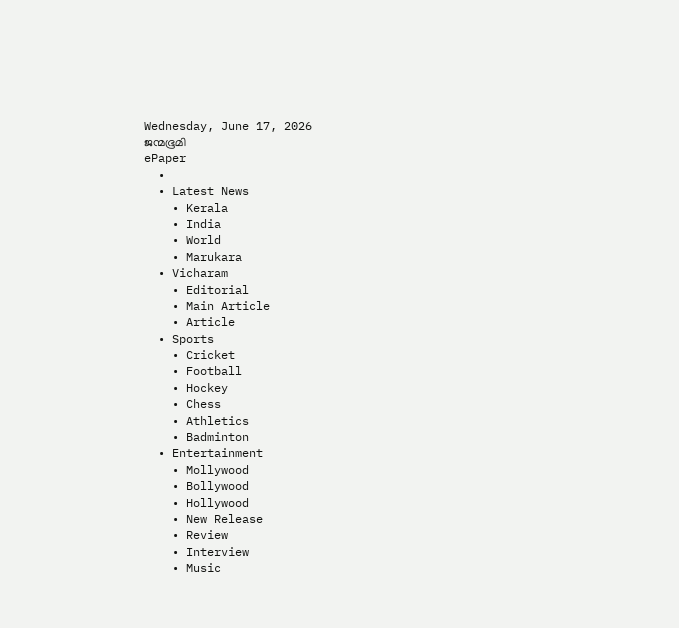Wednesday, June 17, 2026
ജന്മഭൂമി
ePaper
  •
  • Latest News
    • Kerala
    • India
    • World
    • Marukara
  • Vicharam
    • Editorial
    • Main Article
    • Article
  • Sports
    • Cricket
    • Football
    • Hockey
    • Chess
    • Athletics
    • Badminton
  • Entertainment
    • Mollywood
    • Bollywood
    • Hollywood
    • New Release
    • Review
    • Interview
    • Music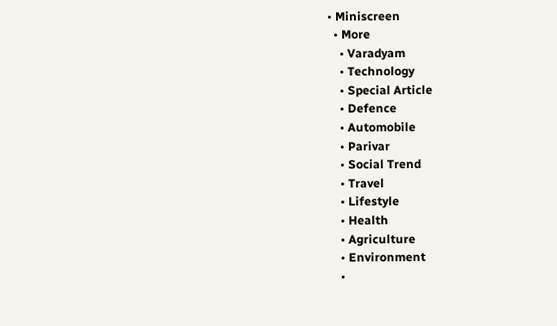• Miniscreen
  • More
    • Varadyam
    • Technology
    • Special Article
    • Defence
    • Automobile
    • Parivar
    • Social Trend
    • Travel
    • Lifestyle
    • Health
    • Agriculture
    • Environment
    •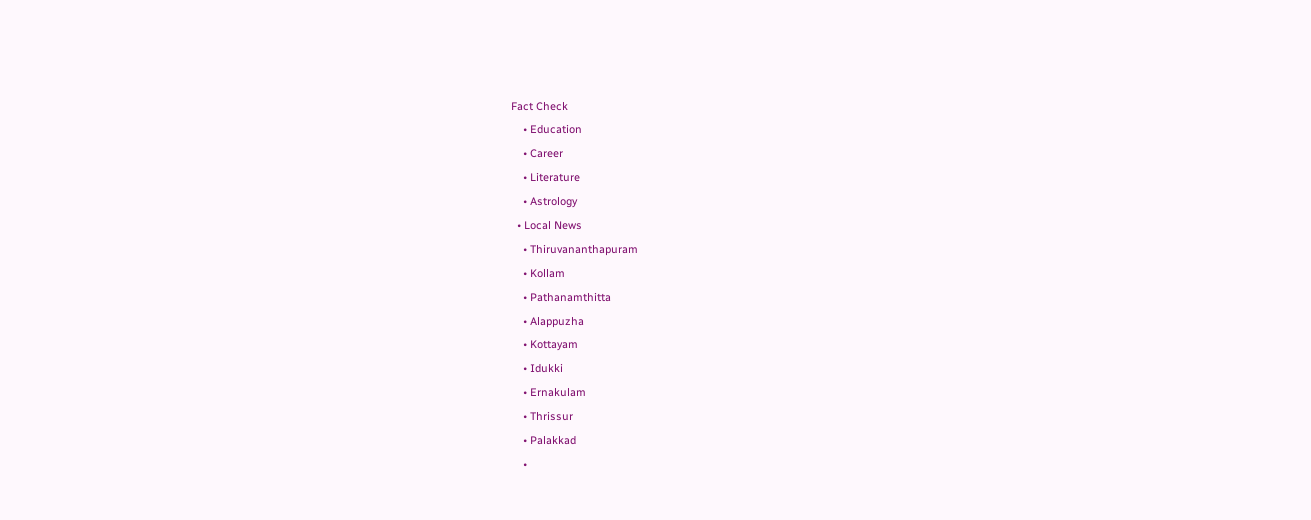Fact Check
    • Education
    • Career
    • Literature
    • Astrology
  • Local News
    • Thiruvananthapuram
    • Kollam
    • Pathanamthitta
    • Alappuzha
    • Kottayam
    • Idukki
    • Ernakulam
    • Thrissur
    • Palakkad
    •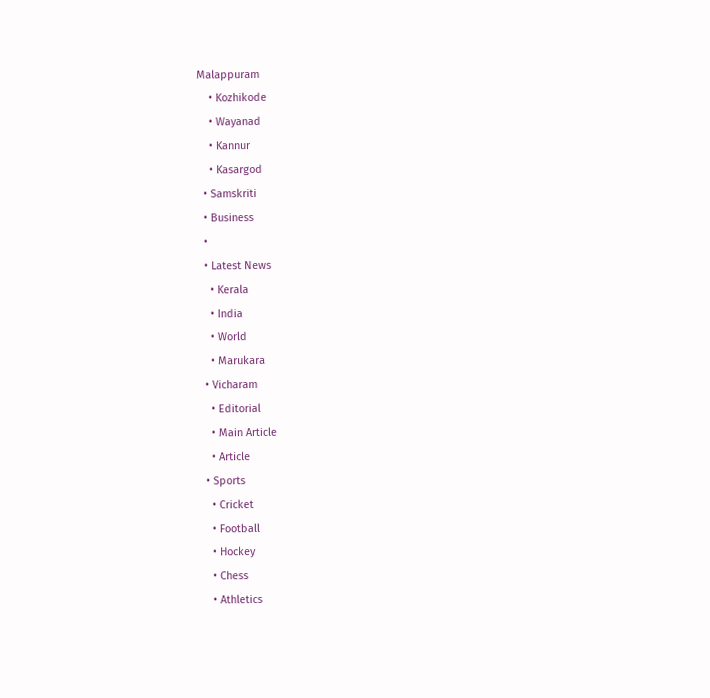Malappuram
    • Kozhikode
    • Wayanad
    • Kannur
    • Kasargod
  • Samskriti
  • Business
  •
  • Latest News
    • Kerala
    • India
    • World
    • Marukara
  • Vicharam
    • Editorial
    • Main Article
    • Article
  • Sports
    • Cricket
    • Football
    • Hockey
    • Chess
    • Athletics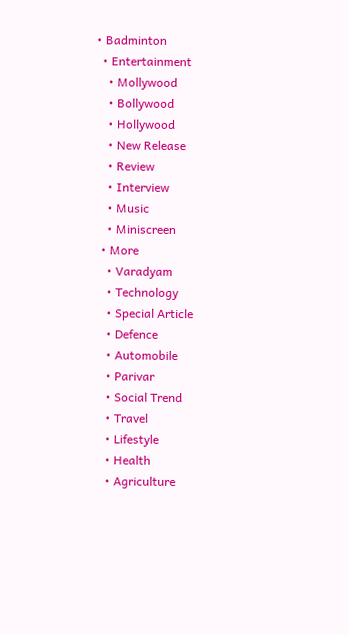• Badminton
  • Entertainment
    • Mollywood
    • Bollywood
    • Hollywood
    • New Release
    • Review
    • Interview
    • Music
    • Miniscreen
  • More
    • Varadyam
    • Technology
    • Special Article
    • Defence
    • Automobile
    • Parivar
    • Social Trend
    • Travel
    • Lifestyle
    • Health
    • Agriculture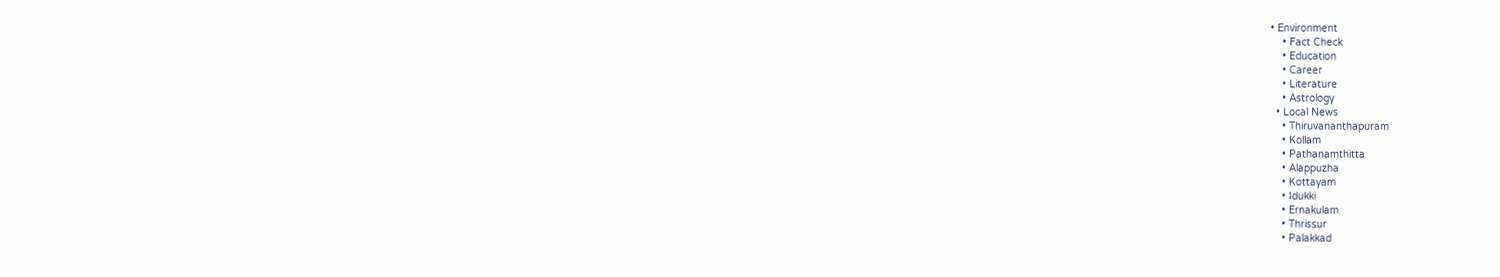• Environment
    • Fact Check
    • Education
    • Career
    • Literature
    • Astrology
  • Local News
    • Thiruvananthapuram
    • Kollam
    • Pathanamthitta
    • Alappuzha
    • Kottayam
    • Idukki
    • Ernakulam
    • Thrissur
    • Palakkad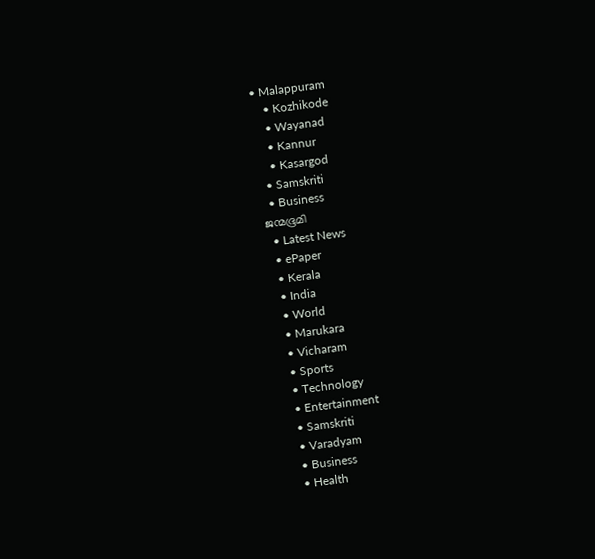• Malappuram
    • Kozhikode
    • Wayanad
    • Kannur
    • Kasargod
  • Samskriti
  • Business
ജന്മഭൂമി
  • Latest News
  • ePaper
  • Kerala
  • India
  • World
  • Marukara
  • Vicharam
  • Sports
  • Technology
  • Entertainment
  • Samskriti
  • Varadyam
  • Business
  • Health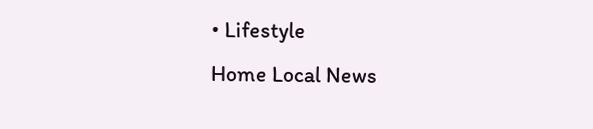• Lifestyle
Home Local News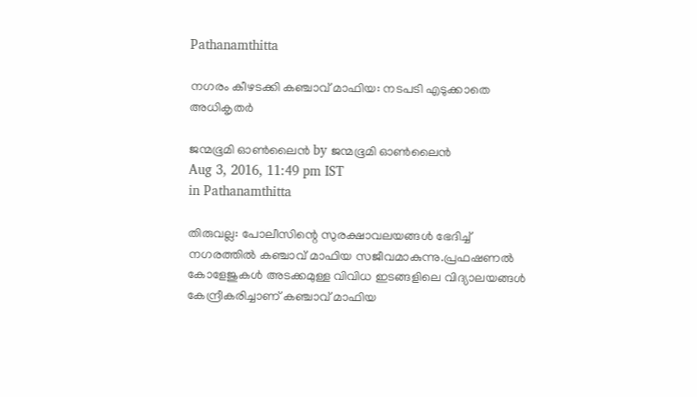Pathanamthitta

നഗരം കീഴടക്കി കഞ്ചാവ് മാഫിയ: നടപടി എടുക്കാതെ അധികൃതര്‍

ജന്മഭൂമി ഓണ്‍ലൈന്‍ by ജന്മഭൂമി ഓണ്‍ലൈന്‍
Aug 3, 2016, 11:49 pm IST
in Pathanamthitta

തിരുവല്ല: പോലീസിന്റെ സുരക്ഷാവലയങ്ങള്‍ ഭേദിച്ച് നഗരത്തില്‍ കഞ്ചാവ് മാഫിയ സജീവമാകുന്നു.പ്രഫഷണല്‍ കോളേജുകള്‍ അടക്കമുള്ള വിവിധ ഇടങ്ങളിലെ വിദ്യാലയങ്ങള്‍ കേന്ദ്രീകരിച്ചാണ് കഞ്ചാവ് മാഫിയ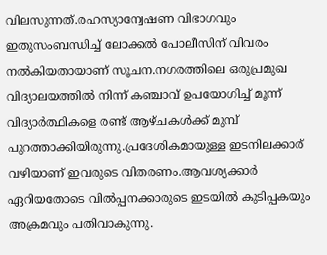വിലസുന്നത്.രഹസ്യാന്വേഷണ വിഭാഗവും ഇതുസംബന്ധിച്ച് ലോക്കല്‍ പോലീസിന് വിവരം നല്‍കിയതായാണ് സൂചന.നഗരത്തിലെ ഒരുപ്രമുഖ വിദ്യാലയത്തില്‍ നിന്ന് കഞ്ചാവ് ഉപയോഗിച്ച് മൂന്ന് വിദ്യാര്‍ത്ഥികളെ രണ്ട് ആഴ്ചകള്‍ക്ക് മുമ്പ് പുറത്താക്കിയിരുന്നു.പ്രദേശികമായുള്ള ഇടനിലക്കാര് വഴിയാണ് ഇവരുടെ വിതരണം.ആവശ്യക്കാര്‍ ഏറിയതോടെ വില്‍പ്പനക്കാരുടെ ഇടയില്‍ കുടിപ്പകയും അക്രമവും പതിവാകുന്നു.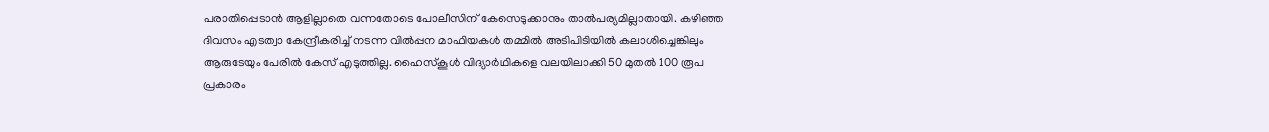പരാതിപ്പെടാന്‍ ആളില്ലാതെ വന്നതോടെ പോലീസിന് കേസെടുക്കാനും താല്‍പര്യമില്ലാതായി. കഴിഞ്ഞ ദിവസം എടത്വാ കേന്ദ്രീകരിച്ച് നടന്ന വില്‍പ്പന മാഫിയകള്‍ തമ്മില്‍ അടിപിടിയില്‍ കലാശിച്ചെങ്കിലും ആരുടേയും പേരില്‍ കേസ് എടുത്തില്ല. ഹൈസ്‌കൂള്‍ വിദ്യാര്‍ഥികളെ വലയിലാക്കി 50 മുതല്‍ 100 രൂപ പ്രകാരം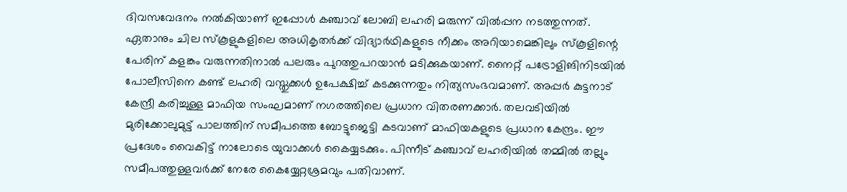ദിവസവേദനം നല്‍കിയാണ് ഇപ്പോള്‍ കഞ്ചാവ് ലോബി ലഹരി മരുന്ന് വില്‍പ്പന നടത്തുന്നത്. ഏതാനും ചില സ്‌കൂളുകളിലെ അധികൃതര്‍ക്ക് വിദ്യാര്‍ഥികളുടെ നീക്കം അറിയാമെങ്കിലും സ്‌കൂളിന്റെ പേരിന് കളങ്കം വരുന്നതിനാല്‍ പലരും പുറത്തുപറയാന്‍ മടിക്കുകയാണ്. നൈറ്റ് പട്രോളിങിനിടയില്‍ പോലീസിനെ കണ്ട് ലഹരി വസ്തുക്കള്‍ ഉപേക്ഷിച്ച് കടക്കുന്നതും നിത്യസംഭവമാണ്. അപ്പര്‍ കുട്ടനാട് കേന്ദ്രീ കരിച്ചുള്ള മാഫിയ സംഘമാണ് നഗരത്തിലെ പ്രധാന വിതരണക്കാര്‍. തലവടിയില്‍ മുരിക്കോലുമുട്ട് പാലത്തിന് സമീപത്തെ ബോട്ടുജെട്ടി കടവാണ് മാഫിയകളുടെ പ്രധാന കേന്ദ്രം. ഈ പ്രദേശം വൈകിട്ട് നാലോടെ യുവാക്കള്‍ കൈയ്യടക്കും. പിന്നീട് കഞ്ചാവ് ലഹരിയില്‍ തമ്മില്‍ തല്ലും സമീപത്തുള്ളവര്‍ക്ക് നേരേ കൈയ്യേറ്റശ്രമവും പതിവാണ്.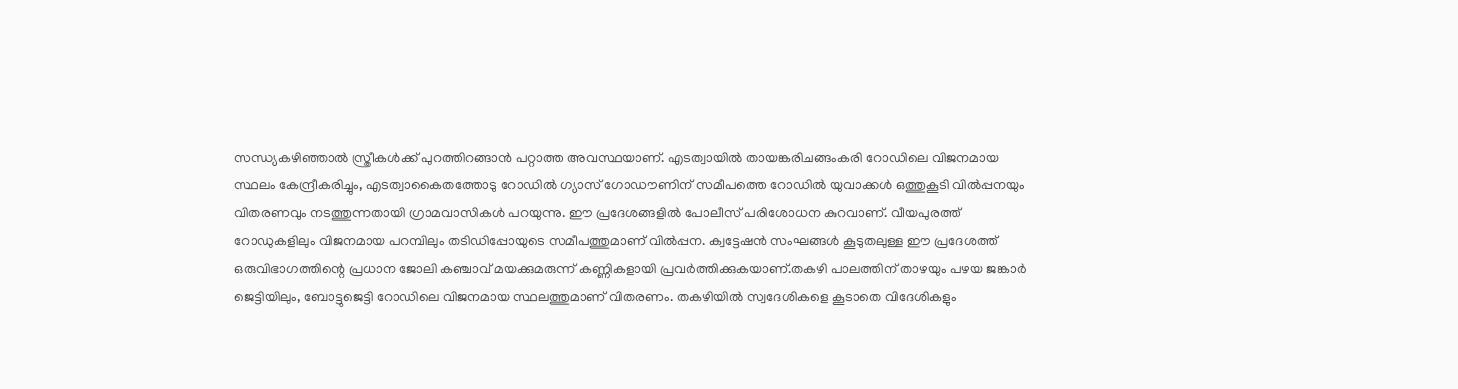സന്ധ്യകഴിഞ്ഞാല്‍ സ്ത്രീകള്‍ക്ക് പുറത്തിറങ്ങാന്‍ പറ്റാത്ത അവസ്ഥയാണ്. എടത്വായില്‍ തായങ്കരിചങ്ങംകരി റോഡിലെ വിജനമായ സ്ഥലം കേന്ദ്രീകരിച്ചും, എടത്വാകൈതത്തോടു റോഡില്‍ ഗ്യാസ് ഗോഡൗണിന് സമീപത്തെ റോഡില്‍ യുവാക്കള്‍ ഒത്തുകൂടി വില്‍പ്പനയും വിതരണവും നടത്തുന്നതായി ഗ്രാമവാസികള്‍ പറയുന്നു. ഈ പ്രദേശങ്ങളില്‍ പോലീസ് പരിശോധന കുറവാണ്. വീയപുരത്ത് റോഡുകളിലും വിജനമായ പറമ്പിലും തടിഡിപ്പോയുടെ സമീപത്തുമാണ് വില്‍പ്പന. ക്വട്ടേഷന്‍ സംഘങ്ങള്‍ കൂടുതലുള്ള ഈ പ്രദേശത്ത് ഒരുവിഭാഗത്തിന്റെ പ്രധാന ജോലി കഞ്ചാവ് മയക്കുമരുന്ന് കണ്ണികളായി പ്രവര്‍ത്തിക്കുകയാണ്.തകഴി പാലത്തിന് താഴയും പഴയ ജങ്കാര്‍ ജെട്ടിയിലും, ബോട്ടുജെട്ടി റോഡിലെ വിജനമായ സ്ഥലത്തുമാണ് വിതരണം. തകഴിയില്‍ സ്വദേശികളെ കൂടാതെ വിദേശികളും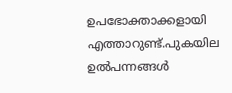ഉപഭോക്താക്കളായി എത്താറുണ്ട്.പുകയില ഉല്‍പന്നങ്ങള്‍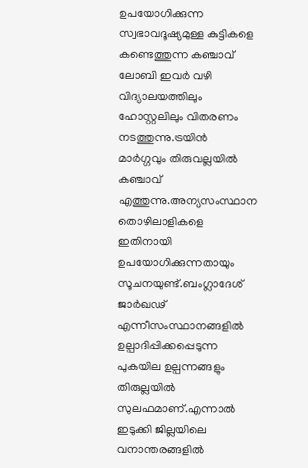ഉപയോഗിക്കുന്ന സ്വഭാവദൂഷ്യമുള്ള കുട്ടികളെ കണ്ടെത്തുന്ന കഞ്ചാവ് ലോബി ഇവര്‍ വഴി വിദ്യാലയത്തിലും ഹോസ്റ്റലിലും വിതരണം നടത്തുന്നു.ട്രയിന്‍ മാര്‍ഗ്ഗവും തിരുവല്ലയില്‍ കഞ്ചാവ് എത്തുന്നു.അന്യസംസ്ഥാന തൊഴിലാളികളെ ഇതിനായി ഉപയോഗിക്കുന്നതായും സൂചനയുണ്ട്.ബംഗ്ലാദേശ് ജാര്‍ഖഢ് എന്നീസംസ്ഥാനങ്ങളില്‍ ഉല്പാദിപ്പിക്കപ്പെടുന്ന പുകയില ഉല്പന്നങ്ങളും തിരുല്ലയില്‍ സുലഫമാണ്.എന്നാല്‍ ഇടുക്കി ജില്ലയിലെ വനാന്തരങ്ങളില്‍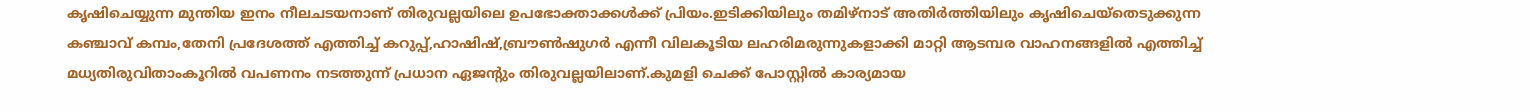കൃഷിചെയ്യുന്ന മുന്തിയ ഇനം നീലചടയനാണ് തിരുവല്ലയിലെ ഉപഭോക്താക്കള്‍ക്ക് പ്രിയം.ഇടിക്കിയിലും തമിഴ്‌നാട് അതിര്‍ത്തിയിലും കൃഷിചെയ്‌തെടുക്കുന്ന കഞ്ചാവ് കമ്പം,തേനി പ്രദേശത്ത് എത്തിച്ച് കറുപ്പ്,ഹാഷിഷ്,ബ്രൗണ്‍ഷുഗര്‍ എന്നീ വിലകൂടിയ ലഹരിമരുന്നുകളാക്കി മാറ്റി ആടമ്പര വാഹനങ്ങളില്‍ എത്തിച്ച് മധ്യതിരുവിതാംകൂറില്‍ വപണനം നടത്തുന്ന് പ്രധാന ഏജന്റും തിരുവല്ലയിലാണ്.കുമളി ചെക്ക് പോസ്റ്റില്‍ കാര്യമായ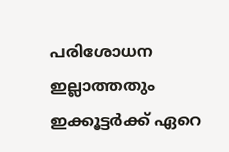പരിശോധന ഇല്ലാത്തതും ഇക്കൂട്ടര്‍ക്ക് ഏറെ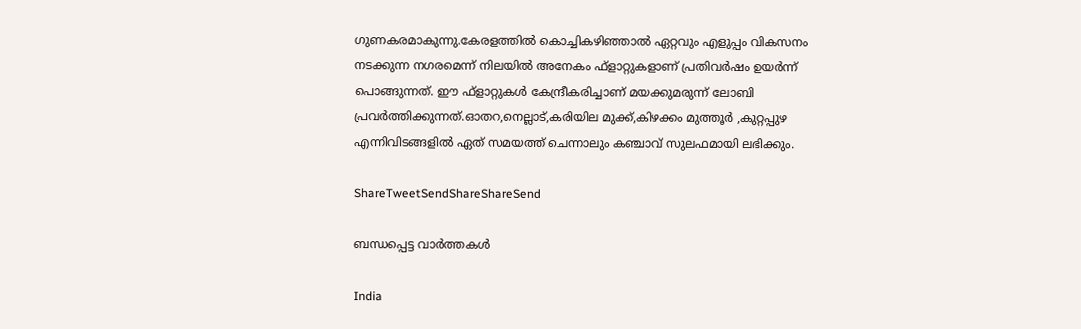ഗുണകരമാകുന്നു.കേരളത്തില്‍ കൊച്ചികഴിഞ്ഞാല്‍ ഏറ്റവും എളുപ്പം വികസനം നടക്കുന്ന നഗരമെന്ന് നിലയില്‍ അനേകം ഫ്‌ളാറ്റുകളാണ് പ്രതിവര്‍ഷം ഉയര്‍ന്ന് പൊങ്ങുന്നത്. ഈ ഫ്‌ളാറ്റുകള്‍ കേന്ദ്രീകരിച്ചാണ് മയക്കുമരുന്ന് ലോബി പ്രവര്‍ത്തിക്കുന്നത്.ഓതറ,നെല്ലാട്,കരിയില മുക്ക്,കിഴക്കം മുത്തൂര്‍ ,കുറ്റപ്പുഴ എന്നിവിടങ്ങളില്‍ ഏത് സമയത്ത് ചെന്നാലും കഞ്ചാവ് സുലഫമായി ലഭിക്കും.

ShareTweetSendShareShareSend

ബന്ധപ്പെട്ട വാര്‍ത്തകള്‍

India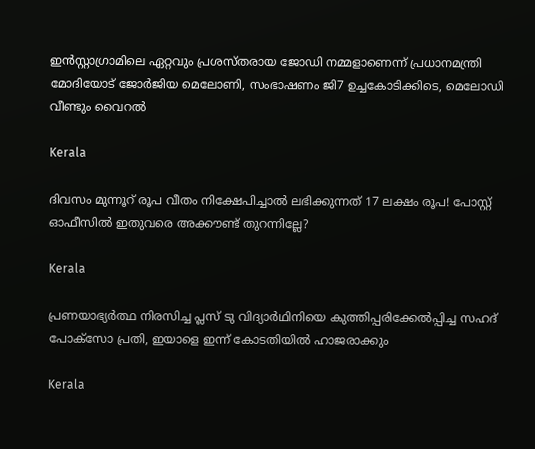ഇൻസ്റ്റാഗ്രാമിലെ ഏറ്റവും പ്രശസ്തരായ ജോഡി നമ്മളാണെന്ന് പ്രധാനമന്ത്രി മോദിയോട് ജോർജിയ മെലോണി, സംഭാഷണം ജി7 ഉച്ചകോടിക്കിടെ, മെലോഡി വീണ്ടും വൈറൽ

Kerala

ദിവസം മുന്നൂറ് രൂപ വീതം നിക്ഷേപിച്ചാൽ ലഭിക്കുന്നത് 17 ലക്ഷം രൂപ! പോസ്റ്റ് ഓഫീസിൽ ഇതുവരെ അക്കൗണ്ട് തുറന്നില്ലേ?

Kerala

പ്രണയാഭ്യർത്ഥ നിരസിച്ച പ്ലസ് ടു വിദ്യാർഥിനിയെ കുത്തിപ്പരിക്കേൽപ്പിച്ച സഹദ് പോക്സോ പ്രതി, ഇയാളെ ഇന്ന് കോടതിയിൽ ഹാജരാക്കും

Kerala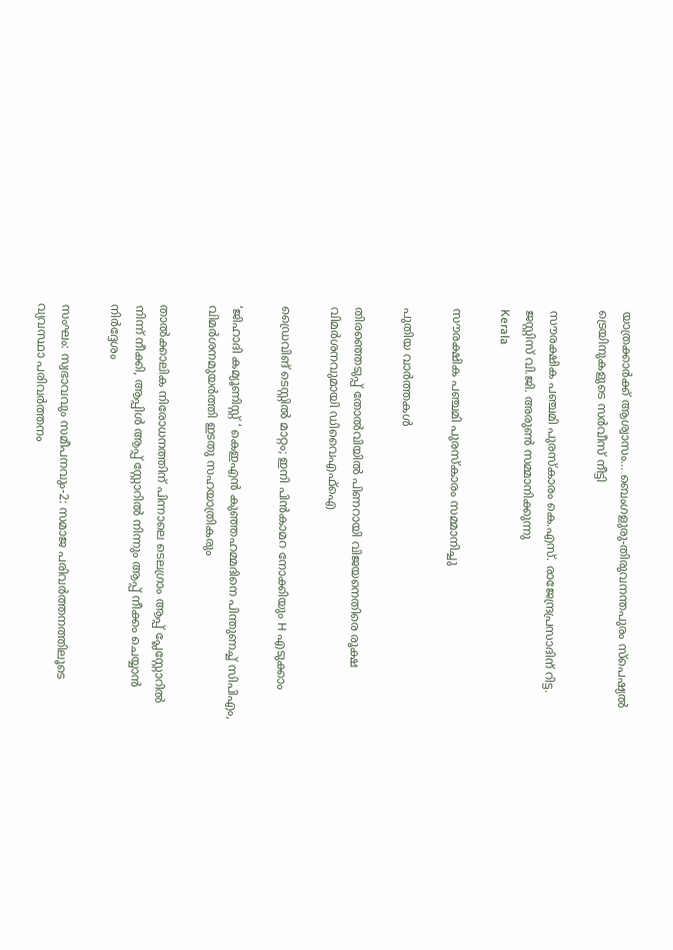യാത്രക്കാര്‍ക്ക് ആശ്വാസം… ബെംഗളുരു-തിരുവനന്തപുരം സ്പെഷ്യല്‍ ട്രെയിനുകളുടെ സർവീസ് നീട്ടി

സൗരക്ഷിക പഞ്ചമി പുരസ്‌കാരം കെ.എസ്. രാജേന്ദ്രപ്രസാദിന് റിട്ട. ജസ്റ്റിസ് വി.ജി. അരുണ്‍ സമ്മാനിക്കുന്നു
Kerala

സൗരക്ഷിക പഞ്ചമി പുരസ്‌കാരം സമ്മാനിച്ചു

പുതിയ വാര്‍ത്തകള്‍

തിരഞ്ഞെടുപ്പ് തോൽവിയിൽ പിണറായി വിജയനെതിരെ രൂക്ഷ വിമർശനവുമായി ഡിവൈഎഫ്ഐ

ഡ്രൈവിങ് ടെസ്റ്റില്‍ മാറ്റം; ഇനി പിന്‍കാമറ നോക്കിയും H എടുക്കാം

‘ജിഹാദി കമ്യൂണിസ്റ്റ് ‘ കെഇഎന്‍ കുഞ്ഞഹമ്മദിനെ പിന്തുണച്ച് സിപിഎം, വിമര്‍ശനമുയര്‍ത്തി ഇടതു സഹയാത്രികരും

താൽക്കാലിക നിരോധനത്തിന് പിന്നാലെ ടെലഗ്രാം ആപ്പ് പ്ലേസ്റ്റോറിൽ നിന്ന് നീക്കി, ആപ്പിൾ ആപ്പ് സ്റ്റോറിൽ നിന്നും ആപ്പ് നീക്കം ചെയ്യാൻ നിർദ്ദേശം

സംഘം: സ്വഭാവവും സമീപനവും-2: സമാജ പരിവര്‍ത്തനത്തിലൂടെ വ്യവസ്ഥാ പരിവര്‍ത്തനം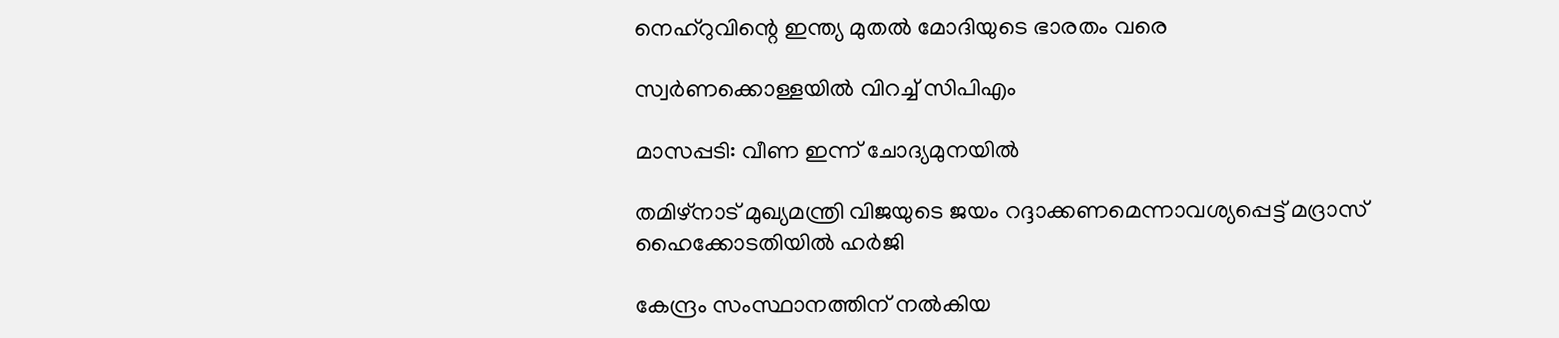നെഹ്‌റുവിന്റെ ഇന്ത്യ മുതല്‍ മോദിയുടെ ഭാരതം വരെ

സ്വര്‍ണക്കൊള്ളയില്‍ വിറച്ച് സിപിഎം

മാസപ്പടി: വീണ ഇന്ന് ചോദ്യമുനയില്‍

തമിഴ്നാട് മുഖ്യമന്ത്രി വിജയുടെ ജയം റദ്ദാക്കണമെന്നാവശ്യപ്പെട്ട് മദ്രാസ് ഹൈക്കോടതിയിൽ ഹർജി

കേന്ദ്രം സംസ്ഥാനത്തിന് നല്‍കിയ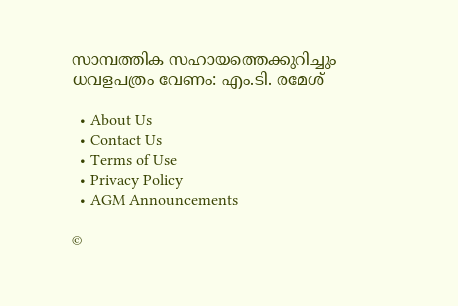സാമ്പത്തിക സഹായത്തെക്കുറിച്ചും ധവളപത്രം വേണം: എം.ടി. രമേശ്

  • About Us
  • Contact Us
  • Terms of Use
  • Privacy Policy
  • AGM Announcements

©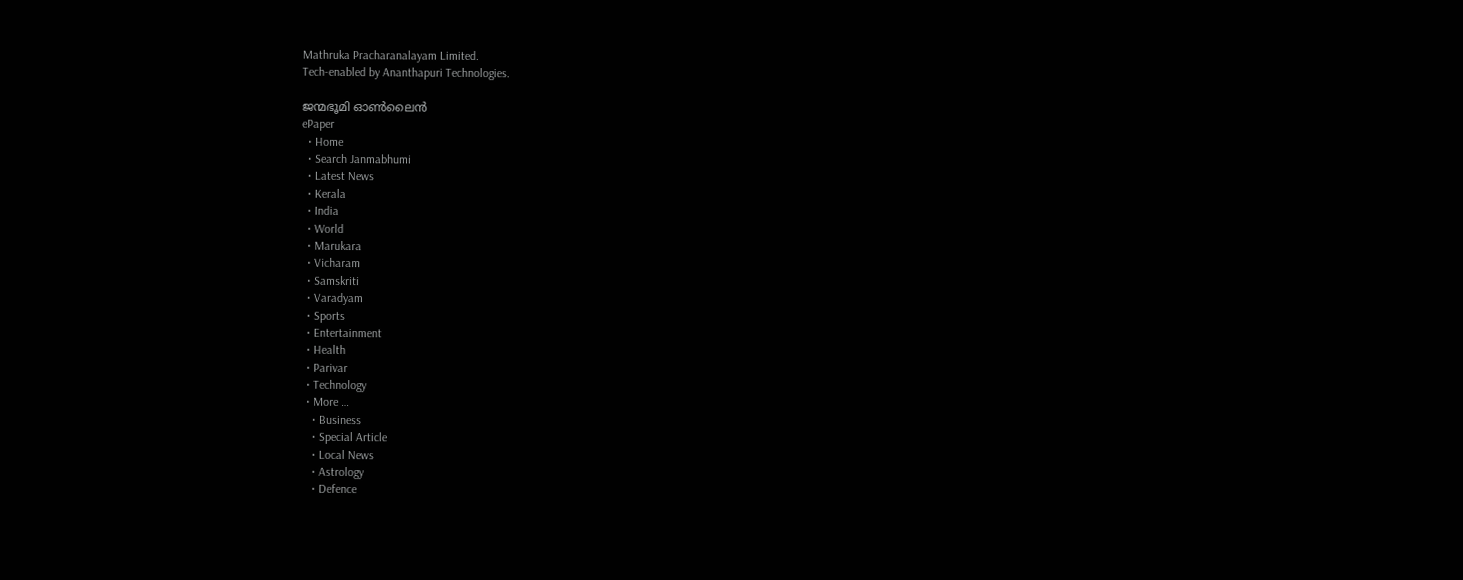Mathruka Pracharanalayam Limited.
Tech-enabled by Ananthapuri Technologies.

ജന്മഭൂമി ഓണ്‍ലൈന്‍
ePaper
  • Home
  • Search Janmabhumi
  • Latest News
  • Kerala
  • India
  • World
  • Marukara
  • Vicharam
  • Samskriti
  • Varadyam
  • Sports
  • Entertainment
  • Health
  • Parivar
  • Technology
  • More …
    • Business
    • Special Article
    • Local News
    • Astrology
    • Defence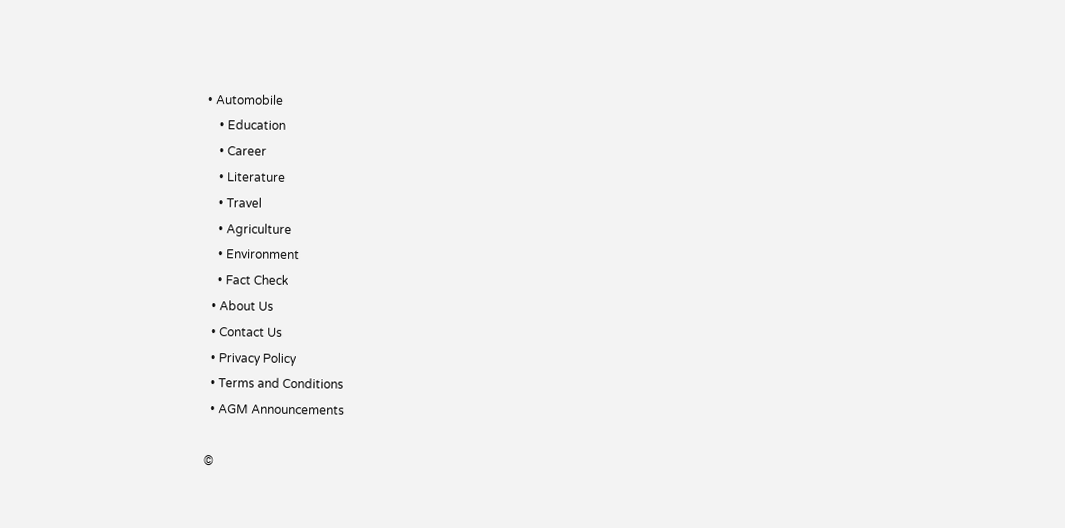• Automobile
    • Education
    • Career
    • Literature
    • Travel
    • Agriculture
    • Environment
    • Fact Check
  • About Us
  • Contact Us
  • Privacy Policy
  • Terms and Conditions
  • AGM Announcements

©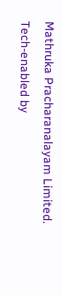Mathruka Pracharanalayam Limited.
Tech-enabled by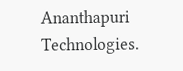Ananthapuri Technologies.